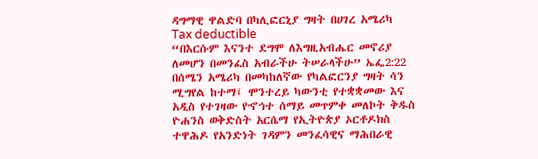ዳግማዊ ዋልድባ በካሊፎርኒያ ግዛት በሀገረ አሜሪካ
Tax deductible
“በእርሱም እናንተ ደግሞ ለእግዚአብሔር መኖሪያ ለመሆን በመንፈስ አብራችሁ ትሠራላችሁ” ኤፌ2:22
በሰሜን አሜሪካ በመካከለኛው የካልፎርንያ ግዛት ሳን ሚግየል ከተማ፤ ሞንተረይ ካውንቲ የተቋቋመው እና አዲስ የተገዛው የኆኅተ ሰማይ መጥምቀ መለኮት ቅዱስ ዮሐንስ ወቅድስት አርሴማ የኢትዮጵያ ኦርቶዶክስ ተዋሕዶ የአንድነት ገዳምን መንፈሳዊና ማሕበራዊ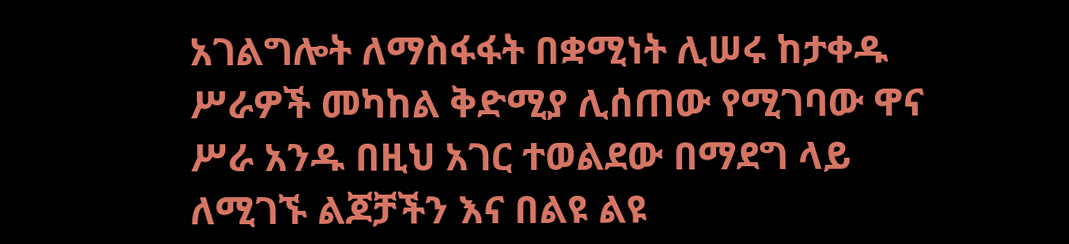አገልግሎት ለማስፋፋት በቋሚነት ሊሠሩ ከታቀዱ ሥራዎች መካከል ቅድሚያ ሊሰጠው የሚገባው ዋና ሥራ አንዱ በዚህ አገር ተወልደው በማደግ ላይ ለሚገኙ ልጆቻችን እና በልዩ ልዩ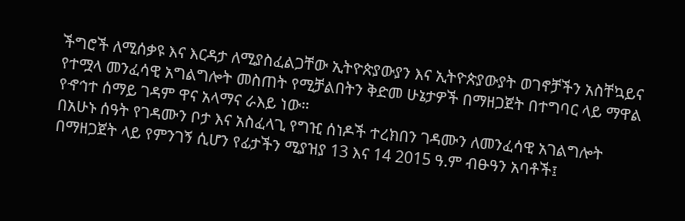ችግሮች ለሚሰቃዩ እና እርዳታ ለሚያስፈልጋቸው ኢትዮጵያውያን እና ኢትዮጵያውያት ወገኖቻችን አስቸኳይና የተሟላ መንፈሳዊ አግልግሎት መስጠት የሚቻልበትን ቅድመ ሁኔታዎች በማዘጋጀት በተግባር ላይ ማዋል የኆኅተ ሰማይ ገዳም ዋና አላማና ራእይ ነው።
በአሁኑ ሰዓት የገዳሙን ቦታ እና አስፈላጊ የግዢ ሰነዶች ተረክበን ገዳሙን ለመንፈሳዊ አገልግሎት በማዘጋጀት ላይ የምንገኝ ሲሆን የፊታችን ሚያዝያ 13 እና 14 2015 ዓ.ም ብፁዓን አባቶች፤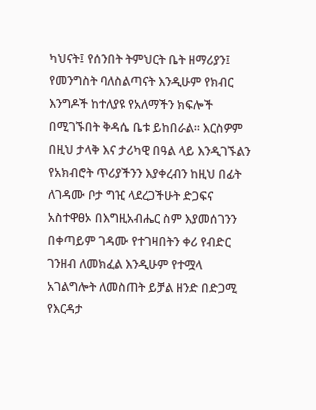ካህናት፤ የሰንበት ትምህርት ቤት ዘማሪያን፤ የመንግስት ባለስልጣናት እንዲሁም የክብር እንግዶች ከተለያዩ የአለማችን ክፍሎች በሚገኙበት ቅዳሴ ቤቱ ይከበራል። እርስዎም በዚህ ታላቅ እና ታሪካዊ በዓል ላይ እንዲገኙልን የአክብሮት ጥሪያችንን እያቀረብን ከዚህ በፊት ለገዳሙ ቦታ ግዢ ላደረጋችሁት ድጋፍና አስተዋፀኦ በእግዚአብሔር ስም እያመሰገንን በቀጣይም ገዳሙ የተገዛበትን ቀሪ የብድር ገንዘብ ለመክፈል እንዲሁም የተሟላ አገልግሎት ለመስጠት ይቻል ዘንድ በድጋሚ የእርዳታ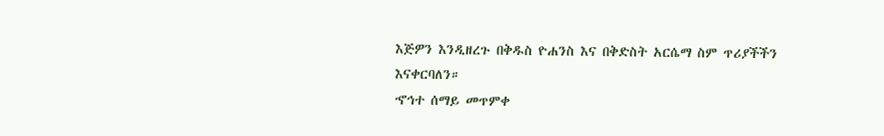እጅዎን እንዲዘረጉ በቅዱስ ዮሐንስ እና በቅድስት አርሴማ ስም ጥሪያችችን እናቀርባለን።
ኆኅተ ሰማይ መጥምቀ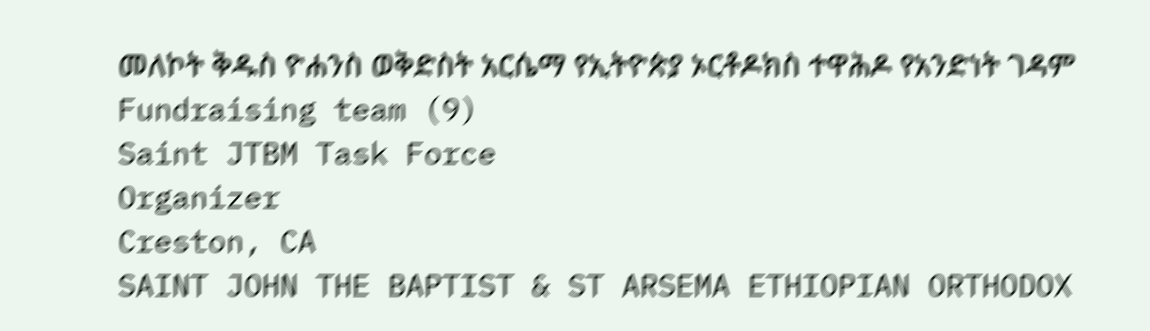መለኮት ቅዱስ ዮሐንስ ወቅድስት አርሴማ የኢትዮጵያ ኦርቶዶክስ ተዋሕዶ የአንድነት ገዳም
Fundraising team (9)
Saint JTBM Task Force
Organizer
Creston, CA
SAINT JOHN THE BAPTIST & ST ARSEMA ETHIOPIAN ORTHODOX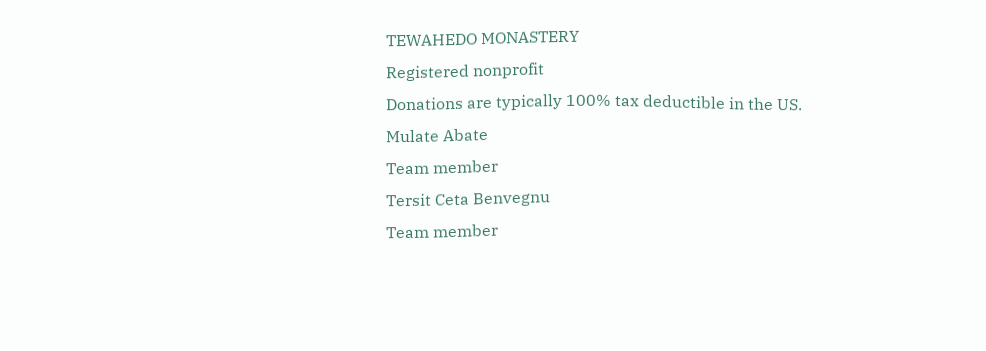TEWAHEDO MONASTERY
Registered nonprofit
Donations are typically 100% tax deductible in the US.
Mulate Abate
Team member
Tersit Ceta Benvegnu
Team member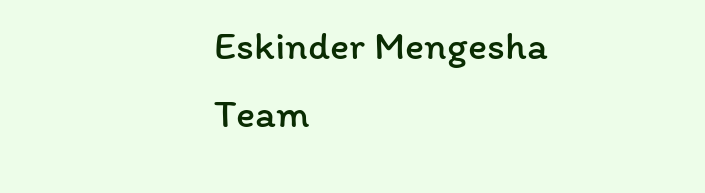Eskinder Mengesha
Team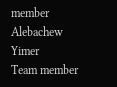member
Alebachew Yimer
Team member